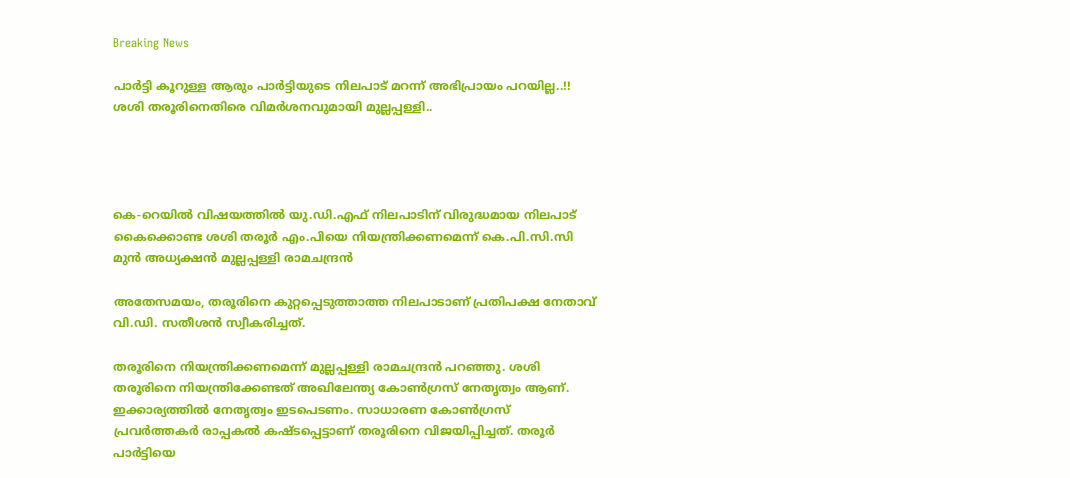Breaking News

പാര്‍ട്ടി കൂറുള്ള ആരും പാര്‍ട്ടിയുടെ നിലപാട് മറന്ന് അഭിപ്രായം പറയില്ല..!! ശശി തരൂരിനെതിരെ വിമര്‍ശനവുമായി മുല്ലപ്പള്ളി..




കെ-റെയില്‍ വിഷയത്തില്‍ യു.ഡി.എഫ് നിലപാടിന് വിരുദ്ധമായ നിലപാട് കൈക്കൊണ്ട ശശി തരൂര്‍ എം.പിയെ നിയന്ത്രിക്കണമെന്ന് കെ.പി.സി.സി മുന്‍ അധ്യക്ഷന്‍ മുല്ലപ്പള്ളി രാമചന്ദ്രന്‍

അതേസമയം, തരൂരിനെ കുറ്റപ്പെടുത്താത്ത നിലപാടാണ് പ്രതിപക്ഷ നേതാവ് വി.ഡി. സതീശന്‍ സ്വീകരിച്ചത്.

തരൂരിനെ നിയന്ത്രിക്കണമെന്ന് മുല്ലപ്പള്ളി രാമചന്ദ്രന്‍ പറഞ്ഞു. ശശി തരൂരിനെ നിയന്ത്രിക്കേണ്ടത് അഖിലേന്ത്യ കോണ്‍ഗ്രസ് നേതൃത്വം ആണ്. ഇക്ക‌ാര്യത്തില്‍ നേതൃത്വം ഇടപെടണം. സാധാരണ കോണ്‍ഗ്രസ് പ്രവര്‍ത്തകര്‍ രാപ്പകല്‍ കഷ്ടപ്പെട്ടാണ് തരൂരിനെ വിജയിപ്പിച്ചത്. തരൂര്‍ പാര്‍ട്ടിയെ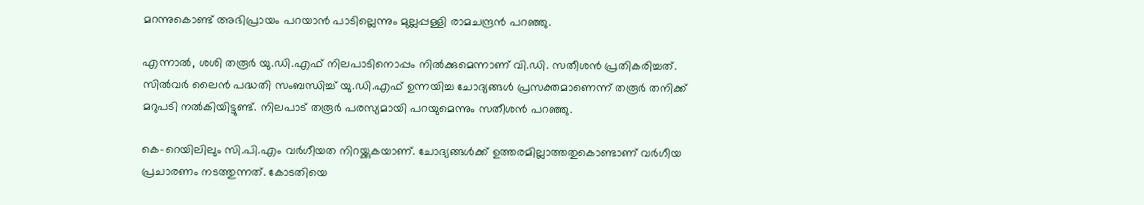മറന്നുകൊണ്ട് അഭിപ്രായം പറയാന്‍ പാടില്ലെന്നും മുല്ലപ്പള്ളി രാമചന്ദ്രന്‍ പറഞ്ഞു.

എന്നാല്‍, ശശി തരൂര്‍ യു.ഡി.എഫ് നിലപാടിനൊപ്പം നില്‍ക്കുമെന്നാണ് വി.ഡി. സതീശന്‍ പ്രതികരിച്ചത്. സില്‍വര്‍ ലൈന്‍ പദ്ധതി സംബന്ധിച്ച്‌ യു.ഡി.എഫ് ഉന്നയിച്ച ചോദ്യങ്ങള്‍ പ്രസക്തമാണെന്ന് തരൂര്‍ തനിക്ക് മറുപടി നല്‍കിയിട്ടുണ്ട്. നിലപാട് തരൂര്‍ പരസ്യമായി പറയുമെന്നും സതീശന്‍ പറഞ്ഞു.

കെ-റെയിലിലും സി.പി.എം വര്‍ഗീയത നിറയ്ക്കുകയാണ്. ചോദ്യങ്ങള്‍ക്ക് ഉത്തരമില്ലാത്തതുകൊണ്ടാണ് വര്‍ഗീയ പ്രചാരണം നടത്തുന്നത്. കോടതിയെ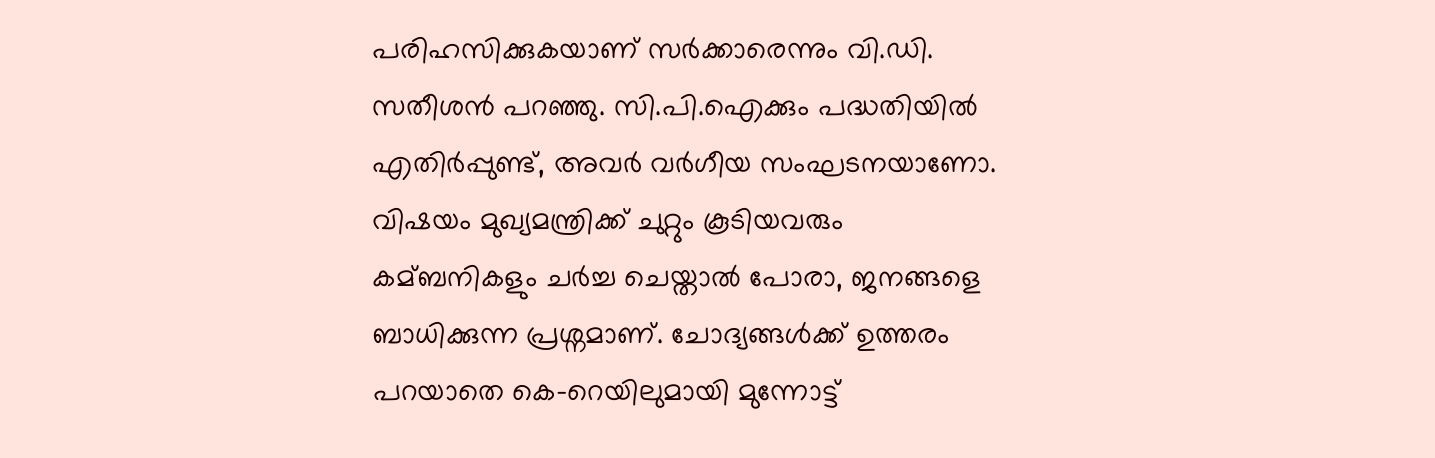പരിഹസിക്കുകയാണ് സര്‍ക്കാരെന്നും വി.ഡി. സതീശന്‍ പറഞ്ഞു. സി.പി.ഐക്കും പദ്ധതിയില്‍ എതിര്‍പ്പുണ്ട്, അവര്‍ വര്‍ഗീയ സംഘടനയാണോ. വിഷയം മുഖ്യമന്ത്രിക്ക് ചുറ്റും കൂടിയവരും കമ്ബനികളും ചര്‍ച്ച ചെയ്താല്‍ പോരാ, ജനങ്ങളെ ബാധിക്കുന്ന പ്രശ്നമാണ്. ചോദ്യങ്ങള്‍ക്ക് ഉത്തരം പറയാതെ കെ-റെയിലുമായി മുന്നോട്ട്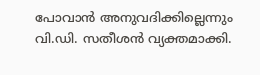പോവാന്‍ അനുവദിക്കില്ലെന്നും വി.ഡി. സതീശന്‍ വ്യക്തമാക്കി.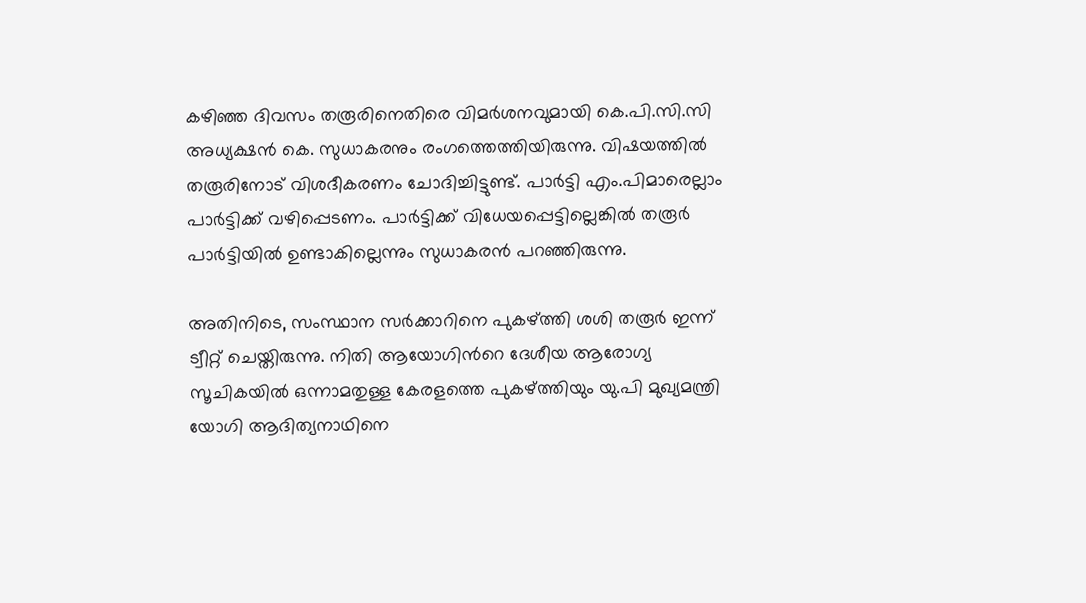കഴിഞ്ഞ ദിവസം തരൂരിനെതിരെ വിമര്‍ശനവുമായി കെ.പി.സി.സി അധ്യക്ഷന്‍ കെ. സുധാകരനും രംഗത്തെത്തിയിരുന്നു. വിഷയത്തില്‍ തരൂരിനോട് വിശദീകരണം ചോദിച്ചിട്ടുണ്ട്. പാര്‍ട്ടി എം.പിമാരെല്ലാം പാര്‍ട്ടിക്ക് വഴിപ്പെടണം. പാര്‍ട്ടിക്ക് വിധേയപ്പെട്ടില്ലെങ്കില്‍ തരൂര്‍ പാര്‍ട്ടിയില്‍ ഉണ്ടാകില്ലെന്നും സുധാകരന്‍ പറഞ്ഞിരുന്നു.

അതിനിടെ, സംസ്ഥാന സര്‍ക്കാറിനെ പുകഴ്ത്തി ശശി തരൂര്‍ ഇന്ന് ട്വീറ്റ് ചെയ്തിരുന്നു. നിതി ആയോഗിന്‍റെ ദേശീയ ആരോഗ്യ സൂചികയില്‍ ഒന്നാമതുള്ള കേരളത്തെ പുകഴ്ത്തിയും യു.പി മുഖ്യമന്ത്രി യോഗി ആദിത്യനാഥിനെ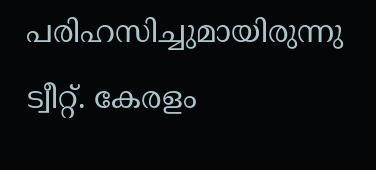പരിഹസിച്ചുമായിരുന്നു ട്വീറ്റ്. കേരളം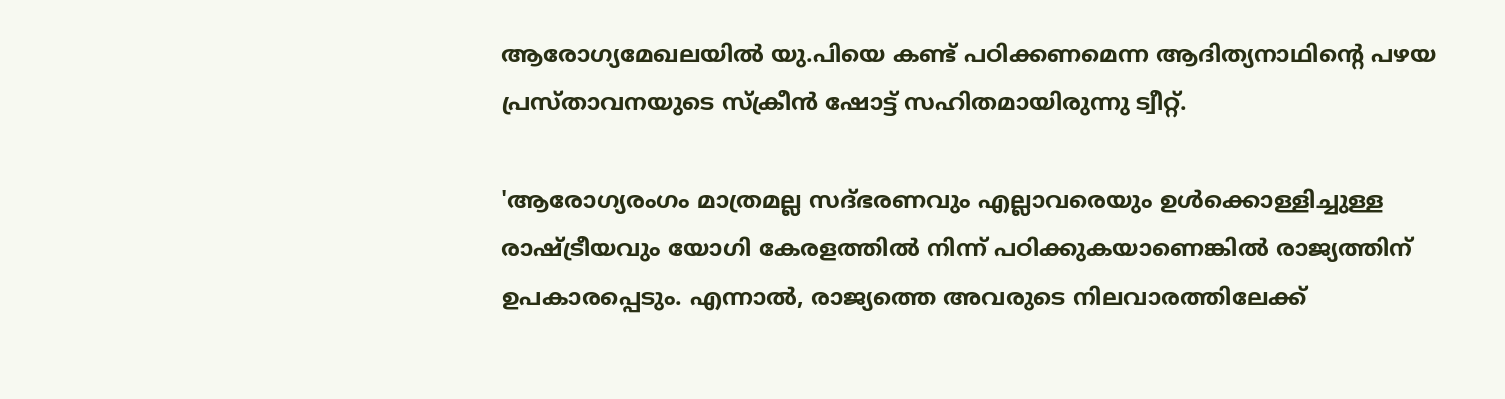ആരോഗ്യമേഖലയില്‍ യു.പിയെ കണ്ട് പഠിക്കണമെന്ന ആദിത്യനാഥിന്‍റെ പഴയ പ്രസ്താവനയുടെ സ്ക്രീന്‍ ഷോട്ട് സഹിതമായിരുന്നു ട്വീറ്റ്.

'ആരോഗ്യരംഗം മാത്രമല്ല സദ്ഭരണവും എല്ലാവരെയും ഉള്‍ക്കൊള്ളിച്ചുള്ള രാഷ്ട്രീയവും യോഗി കേരളത്തില്‍ നിന്ന് പഠിക്കുകയാണെങ്കില്‍ രാജ്യത്തിന് ഉപകാരപ്പെടും. എന്നാല്‍, രാജ്യത്തെ അവരുടെ നിലവാരത്തിലേക്ക്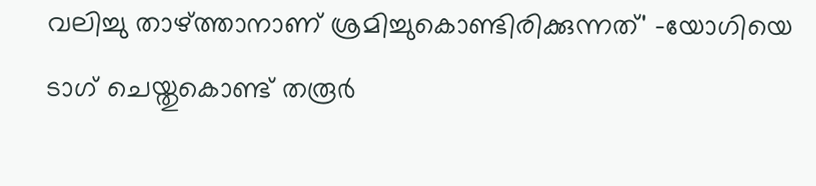വലിച്ചു താഴ്ത്താനാണ് ശ്രമിച്ചുകൊണ്ടിരിക്കുന്നത്' -യോഗിയെ ടാഗ് ചെയ്തുകൊണ്ട് തരൂര്‍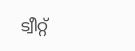ട്വീറ്റ്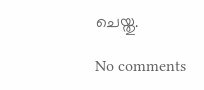ചെയ്തു.

No comments